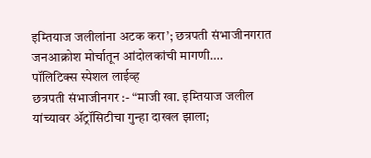इम्तियाज जलीलांना अटक करा’; छत्रपती संभाजीनगरात जनआक्रोश मोर्चातून आंदोलकांची मागणी….
पॉलिटिक्स स्पेशल लाईव्ह
छत्रपती संभाजीनगर :- “माजी खा. इम्तियाज जलील यांच्यावर ॲट्रॉसिटीचा गुन्हा दाखल झाला;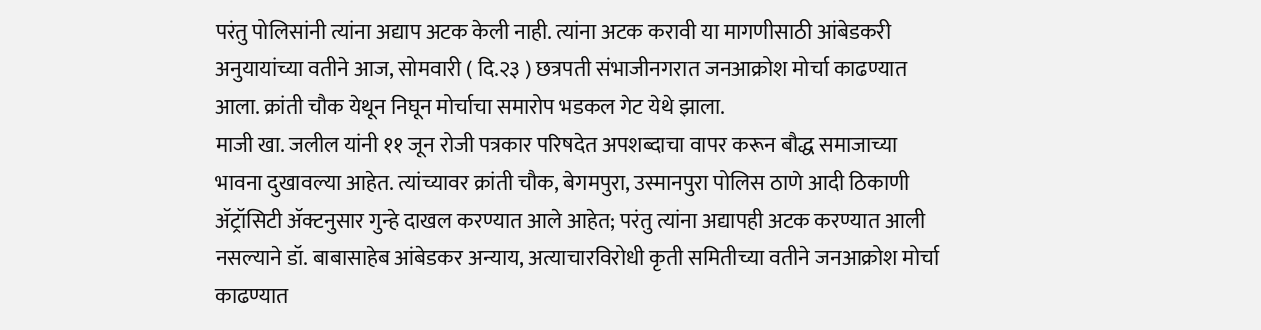परंतु पोलिसांनी त्यांना अद्याप अटक केली नाही. त्यांना अटक करावी या मागणीसाठी आंबेडकरी अनुयायांच्या वतीने आज, सोमवारी ( दि.२३ ) छत्रपती संभाजीनगरात जनआक्रोश मोर्चा काढण्यात आला. क्रांती चौक येथून निघून मोर्चाचा समारोप भडकल गेट येथे झाला.
माजी खा. जलील यांनी ११ जून रोजी पत्रकार परिषदेत अपशब्दाचा वापर करून बौद्ध समाजाच्या भावना दुखावल्या आहेत. त्यांच्यावर क्रांती चौक, बेगमपुरा, उस्मानपुरा पोलिस ठाणे आदी ठिकाणी ॲट्रॉसिटी ॲक्टनुसार गुन्हे दाखल करण्यात आले आहेत; परंतु त्यांना अद्यापही अटक करण्यात आली नसल्याने डॉ. बाबासाहेब आंबेडकर अन्याय, अत्याचारविरोधी कृती समितीच्या वतीने जनआक्रोश मोर्चा काढण्यात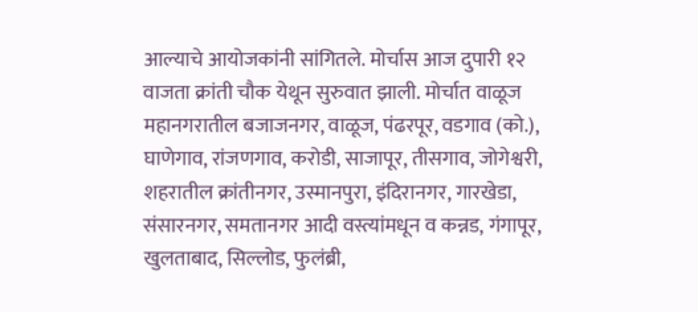आल्याचे आयोजकांनी सांगितले. मोर्चास आज दुपारी १२ वाजता क्रांती चौक येथून सुरुवात झाली. मोर्चात वाळूज महानगरातील बजाजनगर, वाळूज, पंढरपूर, वडगाव (को.), घाणेगाव, रांजणगाव, करोडी, साजापूर, तीसगाव, जोगेश्वरी, शहरातील क्रांतीनगर, उस्मानपुरा, इंदिरानगर, गारखेडा, संसारनगर, समतानगर आदी वस्त्यांमधून व कन्नड, गंगापूर, खुलताबाद, सिल्लोड, फुलंब्री,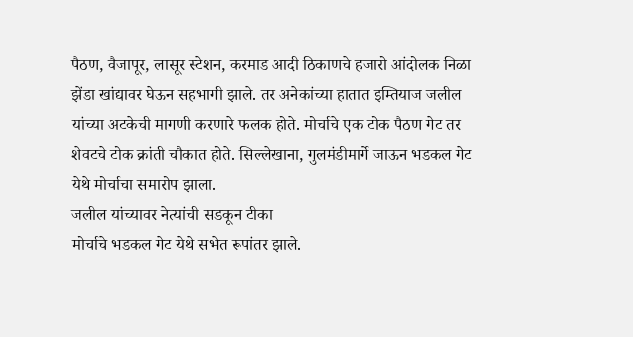पैठण, वैजापूर, लासूर स्टेशन, करमाड आदी ठिकाणचे हजारो आंदोलक निळा झेंडा खांद्यावर घेऊन सहभागी झाले. तर अनेकांच्या हातात इम्तियाज जलील यांच्या अटकेची मागणी करणारे फलक होते. मोर्चाचे एक टोक पैठण गेट तर शेवटचे टोक क्रांती चौकात होते. सिल्लेखाना, गुलमंडीमार्गे जाऊन भडकल गेट येथे मोर्चाचा समारोप झाला.
जलील यांच्यावर नेत्यांची सडकून टीका
मोर्चाचे भडकल गेट येथे सभेत रूपांतर झाले.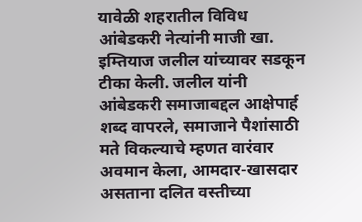यावेळी शहरातील विविध आंबेडकरी नेत्यांनी माजी खा. इम्तियाज जलील यांच्यावर सडकून टीका केली. जलील यांनी आंबेडकरी समाजाबद्दल आक्षेपार्ह शब्द वापरले, समाजाने पैशांसाठी मते विकल्याचे म्हणत वारंवार अवमान केला, आमदार-खासदार असताना दलित वस्तीच्या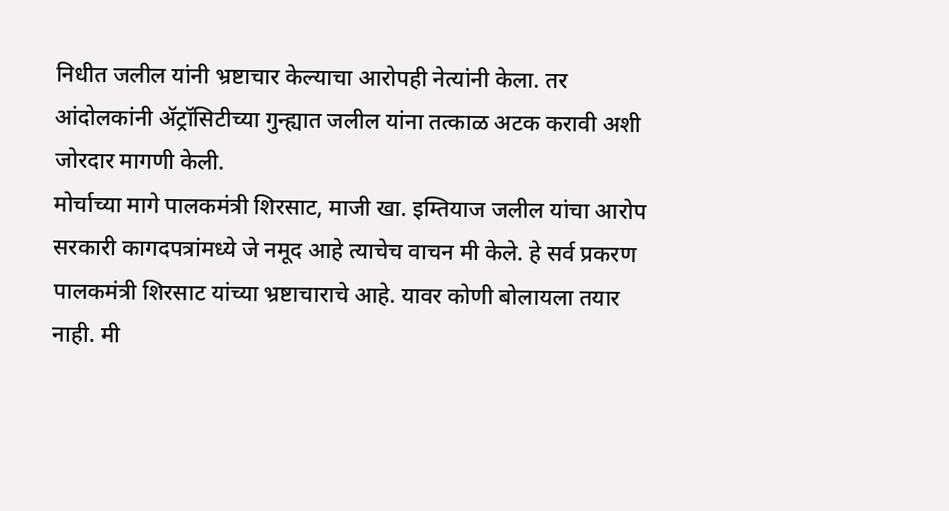निधीत जलील यांनी भ्रष्टाचार केल्याचा आरोपही नेत्यांनी केला. तर आंदोलकांनी ॲट्रॉसिटीच्या गुन्ह्यात जलील यांना तत्काळ अटक करावी अशी जोरदार मागणी केली.
मोर्चाच्या मागे पालकमंत्री शिरसाट, माजी खा. इम्तियाज जलील यांचा आरोप
सरकारी कागदपत्रांमध्ये जे नमूद आहे त्याचेच वाचन मी केले. हे सर्व प्रकरण पालकमंत्री शिरसाट यांच्या भ्रष्टाचाराचे आहे. यावर कोणी बोलायला तयार नाही. मी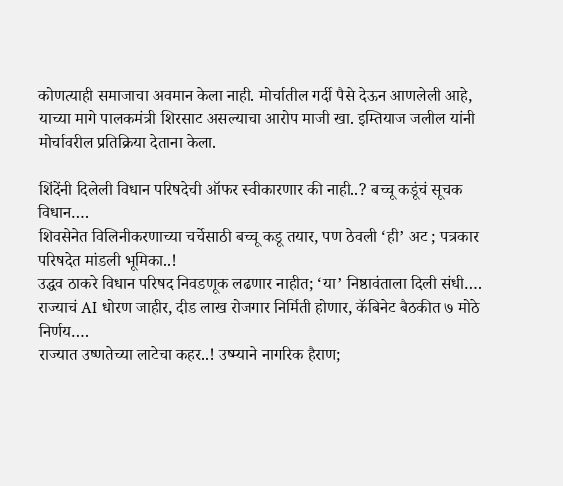कोणत्याही समाजाचा अवमान केला नाही. मोर्चातील गर्दी पैसे देऊन आणलेली आहे, याच्या मागे पालकमंत्री शिरसाट असल्याचा आरोप माजी खा. इम्तियाज जलील यांनी मोर्चावरील प्रतिक्रिया देताना केला.

शिंदेंनी दिलेली विधान परिषदेची ऑफर स्वीकारणार की नाही..? बच्चू कडूंचं सूचक विधान….
शिवसेनेत विलिनीकरणाच्या चर्चेसाठी बच्चू कडू तयार, पण ठेवली ‘ही’ अट ; पत्रकार परिषदेत मांडली भूमिका..!
उद्धव ठाकरे विधान परिषद निवडणूक लढणार नाहीत; ‘या’ निष्ठावंताला दिली संधी….
राज्याचं AI धोरण जाहीर, दीड लाख रोजगार निर्मिती होणार, कॅबिनेट बैठकीत ७ मोठे निर्णय….
राज्यात उष्णतेच्या लाटेचा कहर..! उष्म्याने नागरिक हैराण;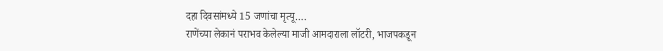दहा दिवसांमध्ये 15 जणांचा मृत्यू….
राणेंच्या लेकानं पराभव केलेल्या माजी आमदाराला लॉटरी, भाजपकडून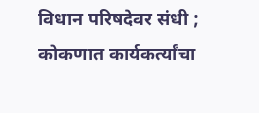विधान परिषदेवर संधी ; कोकणात कार्यकर्त्यांचा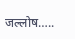जल्लोष…..